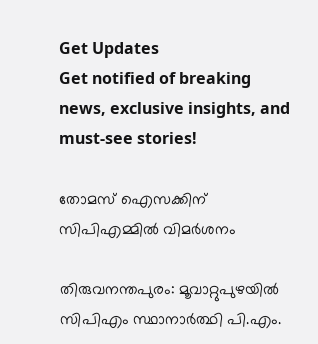Get Updates
Get notified of breaking news, exclusive insights, and must-see stories!

തോമസ് ഐസക്കിന് സിപിഎമ്മില്‍ വിമര്‍ശനം

തിരുവനന്തപുരം: മൂവാറ്റുപുഴയില്‍ സിപിഎം സ്ഥാനാര്‍ത്ഥി പി.എം.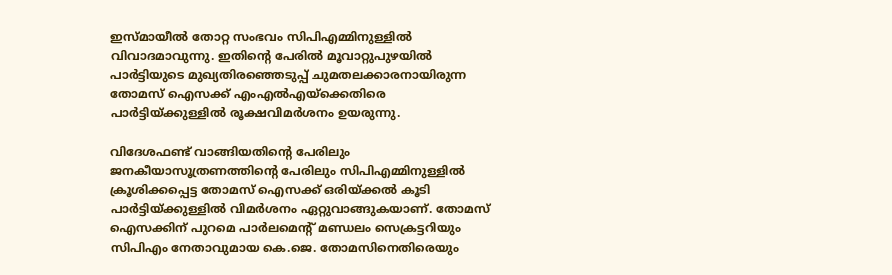ഇസ്മായീല്‍ തോറ്റ സംഭവം സിപിഎമ്മിനുള്ളില്‍ വിവാദമാവുന്നു. ഇതിന്റെ പേരില്‍ മൂവാറ്റുപുഴയില്‍ പാര്‍ട്ടിയുടെ മുഖ്യതിരഞ്ഞെടുപ്പ് ചുമതലക്കാരനായിരുന്ന തോമസ് ഐസക്ക് എംഎല്‍എയ്ക്കെതിരെ പാര്‍ട്ടിയ്ക്കുള്ളില്‍ രൂക്ഷവിമര്‍ശനം ഉയരുന്നു.

വിദേശഫണ്ട് വാങ്ങിയതിന്റെ പേരിലും ജനകീയാസൂത്രണത്തിന്റെ പേരിലും സിപിഎമ്മിനുള്ളില്‍ ക്രൂശിക്കപ്പെട്ട തോമസ് ഐസക്ക് ഒരിയ്ക്കല്‍ കൂടി പാര്‍ട്ടിയ്ക്കുള്ളില്‍ വിമര്‍ശനം ഏറ്റുവാങ്ങുകയാണ്. തോമസ് ഐസക്കിന് പുറമെ പാര്‍ലമെന്റ് മണ്ഡലം സെക്രട്ടറിയും സിപിഎം നേതാവുമായ കെ.ജെ. തോമസിനെതിരെയും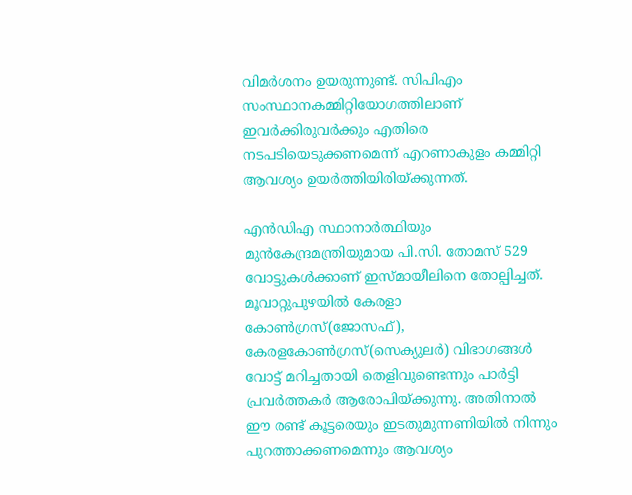വിമര്‍ശനം ഉയരുന്നുണ്ട്. സിപിഎം സംസ്ഥാനകമ്മിറ്റിയോഗത്തിലാണ് ഇവര്‍ക്കിരുവര്‍ക്കും എതിരെ നടപടിയെടുക്കണമെന്ന് എറണാകുളം കമ്മിറ്റി ആവശ്യം ഉയര്‍ത്തിയിരിയ്ക്കുന്നത്.

എന്‍ഡിഎ സ്ഥാനാര്‍ത്ഥിയും മുന്‍കേന്ദ്രമന്ത്രിയുമായ പി.സി. തോമസ് 529 വോട്ടുകള്‍ക്കാണ് ഇസ്മായീലിനെ തോല്പിച്ചത്. മൂവാറ്റുപുഴയില്‍ കേരളാ കോണ്‍ഗ്രസ്(ജോസഫ്), കേരളകോണ്‍ഗ്രസ്(സെക്യുലര്‍) വിഭാഗങ്ങള്‍ വോട്ട് മറിച്ചതായി തെളിവുണ്ടെന്നും പാര്‍ട്ടി പ്രവര്‍ത്തകര്‍ ആരോപിയ്ക്കുന്നു. അതിനാല്‍ ഈ രണ്ട് കൂട്ടരെയും ഇടതുമുന്നണിയില്‍ നിന്നും പുറത്താക്കണമെന്നും ആവശ്യം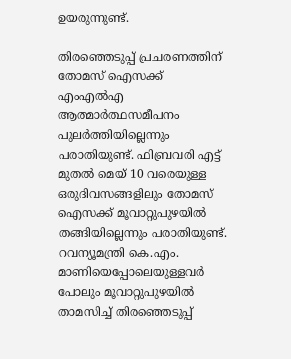ഉയരുന്നുണ്ട്.

തിരഞ്ഞെടുപ്പ് പ്രചരണത്തിന് തോമസ് ഐസക്ക് എംഎല്‍എ ആത്മാര്‍ത്ഥസമീപനം പുലര്‍ത്തിയില്ലെന്നും പരാതിയുണ്ട്. ഫിബ്രവരി എട്ട് മുതല്‍ മെയ് 10 വരെയുള്ള ഒരുദിവസങ്ങളിലും തോമസ് ഐസക്ക് മൂവാറ്റുപുഴയില്‍ തങ്ങിയില്ലെന്നും പരാതിയുണ്ട്. റവന്യൂമന്ത്രി കെ.എം. മാണിയെപ്പോലെയുള്ളവര്‍ പോലും മൂവാറ്റുപുഴയില്‍ താമസിച്ച് തിരഞ്ഞെടുപ്പ്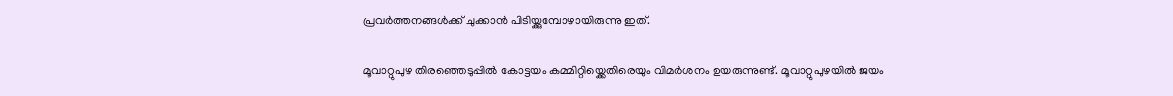പ്രവര്‍ത്തനങ്ങള്‍ക്ക് ചുക്കാന്‍ പിടിയ്ക്കുമ്പോഴായിരുന്നു ഇത്.

മൂവാറ്റുപുഴ തിരഞ്ഞെടുപ്പില്‍ കോട്ടയം കമ്മിറ്റിയ്ക്കെതിരെയും വിമര്‍ശനം ഉയരുന്നുണ്ട്. മൂവാറ്റുപുഴയില്‍ ജയം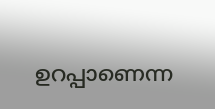ഉറപ്പാണെന്ന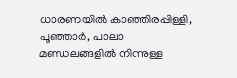ധാരണയില്‍ കാഞ്ഞിരപ്പിള്ളി, പൂഞ്ഞാര്‍, പാലാ മണ്ഡലങ്ങളില്‍ നിന്നുള്ള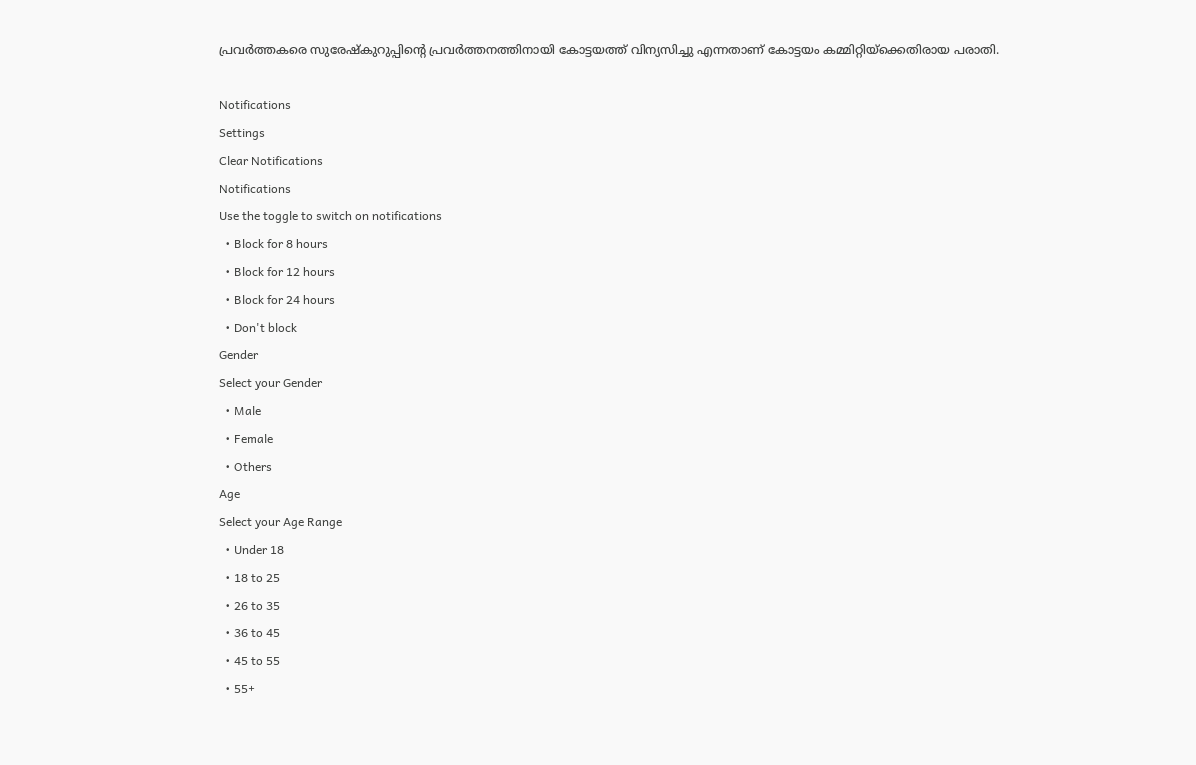പ്രവര്‍ത്തകരെ സുരേഷ്കുറുപ്പിന്റെ പ്രവര്‍ത്തനത്തിനായി കോട്ടയത്ത് വിന്യസിച്ചു എന്നതാണ് കോട്ടയം കമ്മിറ്റിയ്ക്കെതിരായ പരാതി.

Notifications
Settings
Clear Notifications
Notifications
Use the toggle to switch on notifications
  • Block for 8 hours
  • Block for 12 hours
  • Block for 24 hours
  • Don't block
Gender
Select your Gender
  • Male
  • Female
  • Others
Age
Select your Age Range
  • Under 18
  • 18 to 25
  • 26 to 35
  • 36 to 45
  • 45 to 55
  • 55+